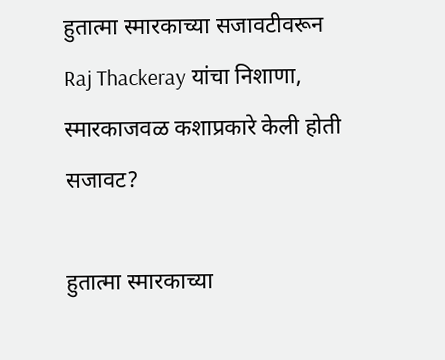हुतात्मा स्मारकाच्या सजावटीवरून Raj Thackeray यांचा निशाणा, स्मारकाजवळ कशाप्रकारे केली होती सजावट?

हुतात्मा स्मारकाच्या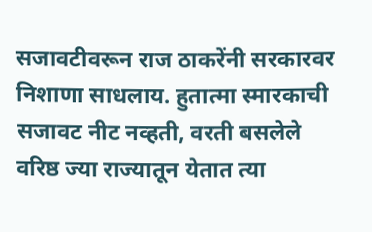सजावटीवरून राज ठाकरेंनी सरकारवर निशाणा साधलाय. हुतात्मा स्मारकाची सजावट नीट नव्हती, वरती बसलेले वरिष्ठ ज्या राज्यातून येतात त्या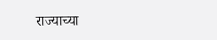राज्याच्या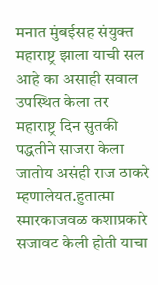मनात मुंबईसह संयुक्त महाराष्ट्र झाला याची सल आहे का असाही सवाल उपस्थित केला तर महाराष्ट्र दिन सुतकी पद्धतीने साजरा केला जातोय असंही राज ठाकरे म्हणालेयत.हुतात्मा स्मारकाजवळ कशाप्रकारे सजावट केली होती याचा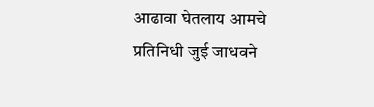आढावा घेतलाय आमचे प्रतिनिधी जुई जाधवने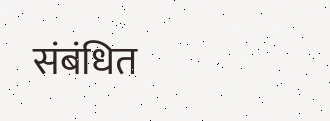संबंधित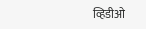व्हिडीओ